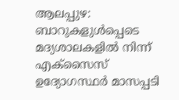ആലപ്പുഴ: ബാറുകളുൾപ്പെടെ മദ്യശാലകളിൽ നിന്ന് എക്സൈസ് ഉദ്യോഗസ്ഥർ മാസപ്പടി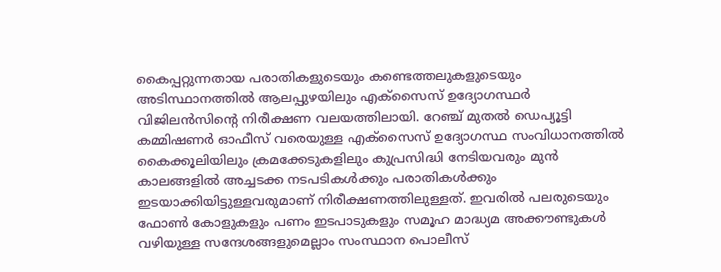കൈപ്പറ്റുന്നതായ പരാതികളുടെയും കണ്ടെത്തലുകളുടെയും അടിസ്ഥാനത്തിൽ ആലപ്പുഴയിലും എക്സൈസ് ഉദ്യോഗസ്ഥർ വിജിലൻസിന്റെ നിരീക്ഷണ വലയത്തിലായി. റേഞ്ച് മുതൽ ഡെപ്യൂട്ടി കമ്മിഷണർ ഓഫീസ് വരെയുള്ള എക്സൈസ് ഉദ്യോഗസ്ഥ സംവിധാനത്തിൽ കൈക്കൂലിയിലും ക്രമക്കേടുകളിലും കുപ്രസിദ്ധി നേടിയവരും മുൻ കാലങ്ങളിൽ അച്ചടക്ക നടപടികൾക്കും പരാതികൾക്കും ഇടയാക്കിയിട്ടുള്ളവരുമാണ് നിരീക്ഷണത്തിലുള്ളത്. ഇവരിൽ പലരുടെയും ഫോൺ കോളുകളും പണം ഇടപാടുകളും സമൂഹ മാദ്ധ്യമ അക്കൗണ്ടുകൾ വഴിയുള്ള സന്ദേശങ്ങളുമെല്ലാം സംസ്ഥാന പൊലീസ്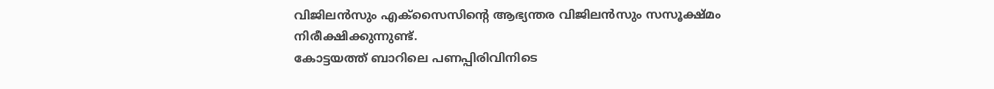വിജിലൻസും എക്സൈസിന്റെ ആഭ്യന്തര വിജിലൻസും സസൂക്ഷ്മം നിരീക്ഷിക്കുന്നുണ്ട്.
കോട്ടയത്ത് ബാറിലെ പണപ്പിരിവിനിടെ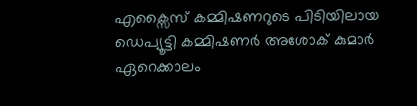എക്സൈസ് കമ്മിഷണറുടെ പിടിയിലായ ഡെപ്യൂട്ടി കമ്മിഷണർ അശോക് കുമാർ ഏറെക്കാലം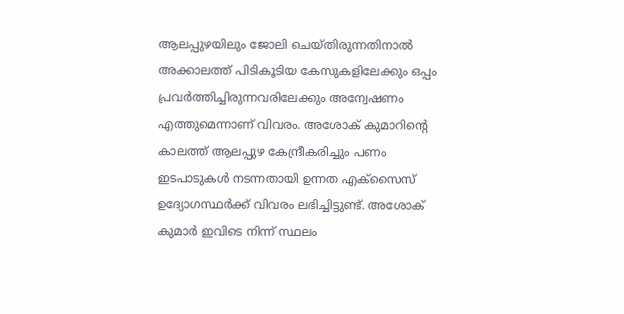ആലപ്പുഴയിലും ജോലി ചെയ്തിരുന്നതിനാൽ അക്കാലത്ത് പിടികൂടിയ കേസുകളിലേക്കും ഒപ്പം പ്രവർത്തിച്ചിരുന്നവരിലേക്കും അന്വേഷണം എത്തുമെന്നാണ് വിവരം. അശോക് കുമാറിന്റെ കാലത്ത് ആലപ്പുഴ കേന്ദ്രീകരിച്ചും പണം ഇടപാടുകൾ നടന്നതായി ഉന്നത എക്സൈസ് ഉദ്യോഗസ്ഥർക്ക് വിവരം ലഭിച്ചിട്ടുണ്ട്. അശോക് കുമാർ ഇവിടെ നിന്ന് സ്ഥലം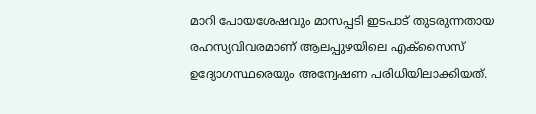മാറി പോയശേഷവും മാസപ്പടി ഇടപാട് തുടരുന്നതായ രഹസ്യവിവരമാണ് ആലപ്പുഴയിലെ എക്സൈസ് ഉദ്യോഗസ്ഥരെയും അന്വേഷണ പരിധിയിലാക്കിയത്.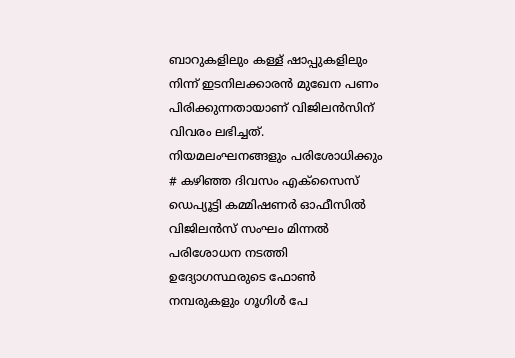ബാറുകളിലും കള്ള് ഷാപ്പുകളിലും നിന്ന് ഇടനിലക്കാരൻ മുഖേന പണം പിരിക്കുന്നതായാണ് വിജിലൻസിന് വിവരം ലഭിച്ചത്.
നിയമലംഘനങ്ങളും പരിശോധിക്കും
# കഴിഞ്ഞ ദിവസം എക്സൈസ് ഡെപ്യൂട്ടി കമ്മിഷണർ ഓഫീസിൽ വിജിലൻസ് സംഘം മിന്നൽ പരിശോധന നടത്തി ഉദ്യോഗസ്ഥരുടെ ഫോൺ നമ്പരുകളും ഗൂഗിൾ പേ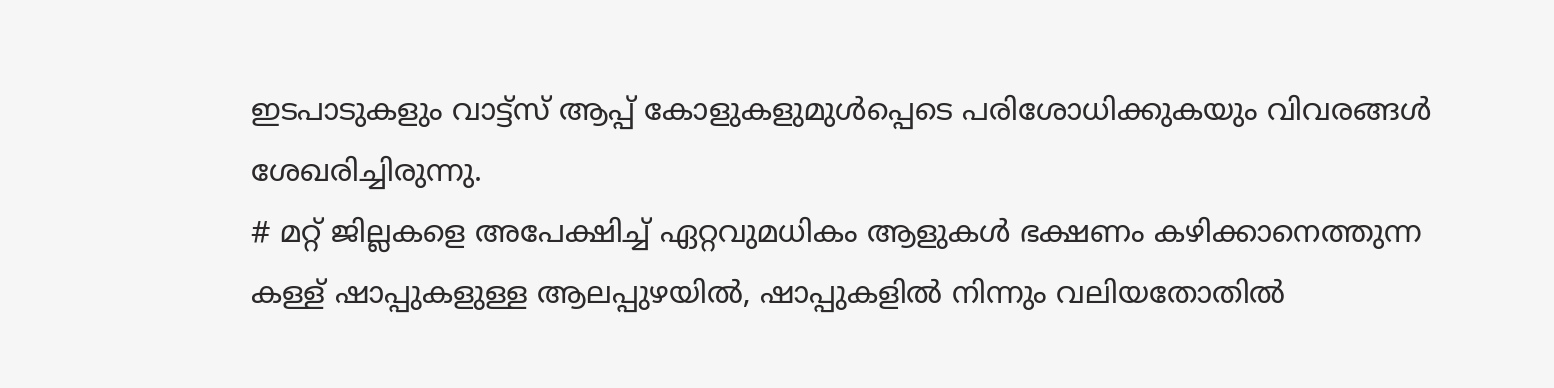ഇടപാടുകളും വാട്ട്സ് ആപ്പ് കോളുകളുമുൾപ്പെടെ പരിശോധിക്കുകയും വിവരങ്ങൾ ശേഖരിച്ചിരുന്നു.
# മറ്റ് ജില്ലകളെ അപേക്ഷിച്ച് ഏറ്റവുമധികം ആളുകൾ ഭക്ഷണം കഴിക്കാനെത്തുന്ന കള്ള് ഷാപ്പുകളുള്ള ആലപ്പുഴയിൽ, ഷാപ്പുകളിൽ നിന്നും വലിയതോതിൽ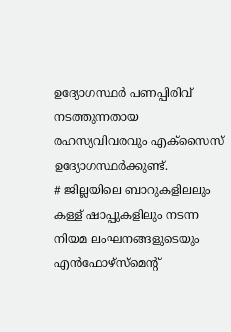ഉദ്യോഗസ്ഥർ പണപ്പിരിവ് നടത്തുന്നതായ രഹസ്യവിവരവും എക്സൈസ് ഉദ്യോഗസ്ഥർക്കുണ്ട്.
# ജില്ലയിലെ ബാറുകളിലലും കള്ള് ഷാപ്പുകളിലും നടന്ന നിയമ ലംഘനങ്ങളുടെയും എൻഫോഴ്സ്മെന്റ്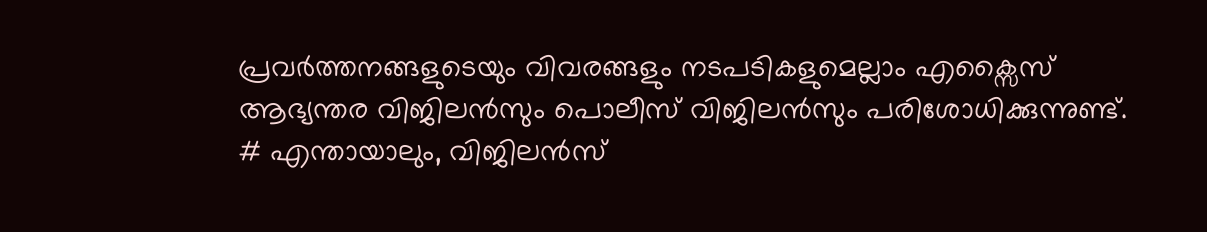പ്രവർത്തനങ്ങളുടെയും വിവരങ്ങളും നടപടികളുമെല്ലാം എക്സൈസ് ആഭ്യന്തര വിജിലൻസും പൊലീസ് വിജിലൻസും പരിശോധിക്കുന്നുണ്ട്.
# എന്തായാലും, വിജിലൻസ്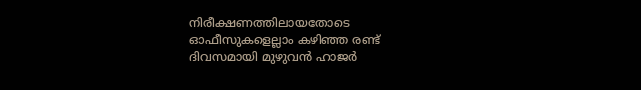നിരീക്ഷണത്തിലായതോടെ ഓഫീസുകളെല്ലാം കഴിഞ്ഞ രണ്ട് ദിവസമായി മുഴുവൻ ഹാജർ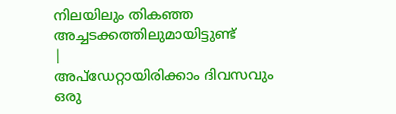നിലയിലും തികഞ്ഞ അച്ചടക്കത്തിലുമായിട്ടുണ്ട്
|
അപ്ഡേറ്റായിരിക്കാം ദിവസവും
ഒരു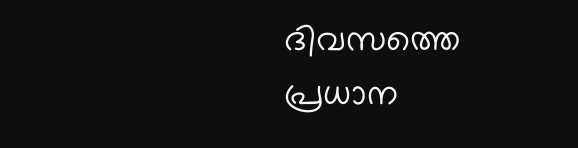ദിവസത്തെ പ്രധാന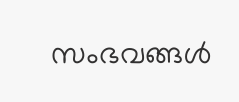സംഭവങ്ങൾ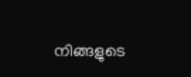നിങ്ങളുടെ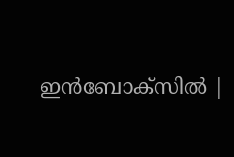ഇൻബോക്സിൽ |